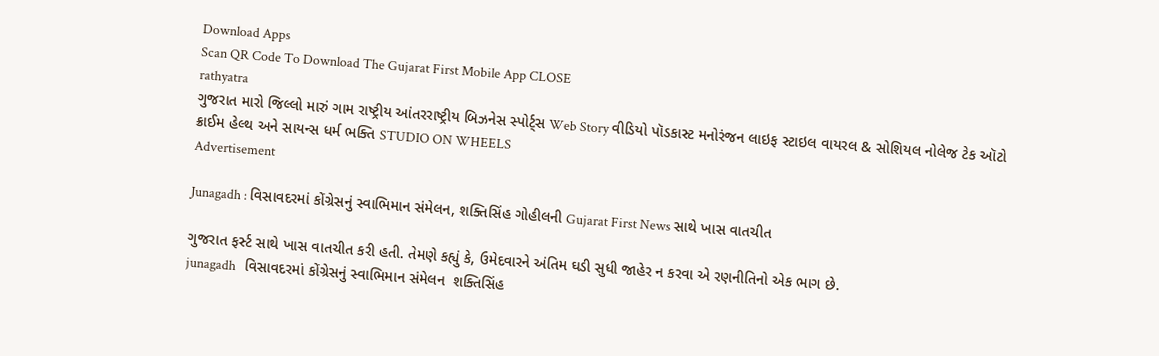Download Apps
Scan QR Code To Download The Gujarat First Mobile App CLOSE
rathyatra
ગુજરાત મારો જિલ્લો મારું ગામ રાષ્ટ્રીય આંતરરાષ્ટ્રીય બિઝનેસ સ્પોર્ટ્સ Web Story વીડિયો પૉડકાસ્ટ મનોરંજન લાઇફ સ્ટાઇલ વાયરલ & સોશિયલ નોલેજ ટેક ઑટો ક્રાઈમ હેલ્થ અને સાયન્સ ધર્મ ભક્તિ STUDIO ON WHEELS
Advertisement

Junagadh : વિસાવદરમાં કોંગ્રેસનું સ્વાભિમાન સંમેલન, શક્તિસિંહ ગોહીલની Gujarat First News સાથે ખાસ વાતચીત

ગુજરાત ફર્સ્ટ સાથે ખાસ વાતચીત કરી હતી. તેમણે કહ્યું કે, ઉમેદવારને અંતિમ ઘડી સુધી જાહેર ન કરવા એ રણનીતિનો એક ભાગ છે.
junagadh   વિસાવદરમાં કોંગ્રેસનું સ્વાભિમાન સંમેલન  શક્તિસિંહ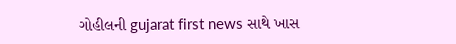ગોહીલની gujarat first news સાથે ખાસ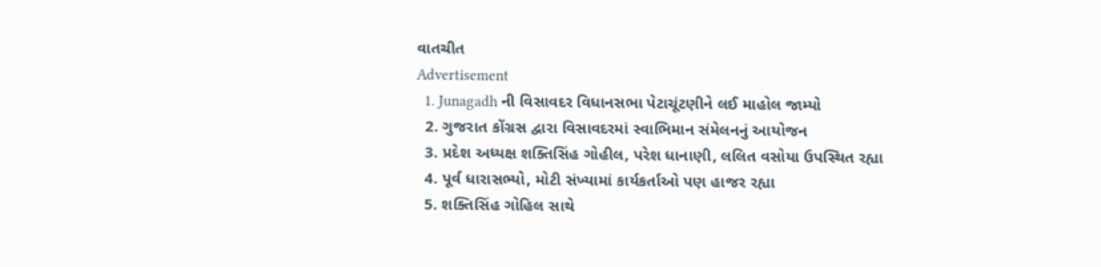વાતચીત
Advertisement
  1. Junagadh ની વિસાવદર વિધાનસભા પેટાચૂંટણીને લઈ માહોલ જામ્યો
  2. ગુજરાત કોંગ્રસ દ્વારા વિસાવદરમાં સ્વાભિમાન સંમેલનનું આયોજન
  3. પ્રદેશ અધ્યક્ષ શક્તિસિંહ ગોહીલ, પરેશ ધાનાણી, લલિત વસોયા ઉપસ્થિત રહ્યા
  4. પૂર્વ ધારાસભ્યો, મોટી સંખ્યામાં કાર્યકર્તાઓ પણ હાજર રહ્યા
  5. શક્તિસિંહ ગોહિલ સાથે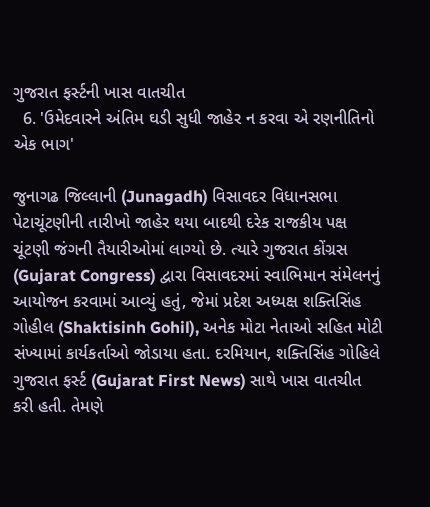ગુજરાત ફર્સ્ટની ખાસ વાતચીત
  6. 'ઉમેદવારને અંતિમ ઘડી સુધી જાહેર ન કરવા એ રણનીતિનો એક ભાગ'

જુનાગઢ જિલ્લાની (Junagadh) વિસાવદર વિધાનસભા પેટાચૂંટણીની તારીખો જાહેર થયા બાદથી દરેક રાજકીય પક્ષ ચૂંટણી જંગની તૈયારીઓમાં લાગ્યો છે. ત્યારે ગુજરાત કોંગ્રસ (Gujarat Congress) દ્વારા વિસાવદરમાં સ્વાભિમાન સંમેલનનું આયોજન કરવામાં આવ્યું હતું, જેમાં પ્રદેશ અધ્યક્ષ શક્તિસિંહ ગોહીલ (Shaktisinh Gohil), અનેક મોટા નેતાઓ સહિત મોટી સંખ્યામાં કાર્યકર્તાઓ જોડાયા હતા. દરમિયાન, શક્તિસિંહ ગોહિલે ગુજરાત ફર્સ્ટ (Gujarat First News) સાથે ખાસ વાતચીત કરી હતી. તેમણે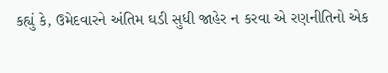કહ્યું કે, ઉમેદવારને અંતિમ ઘડી સુધી જાહેર ન કરવા એ રણનીતિનો એક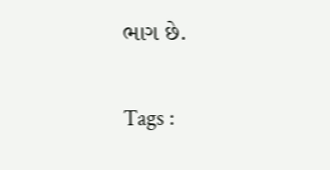ભાગ છે.

Tags :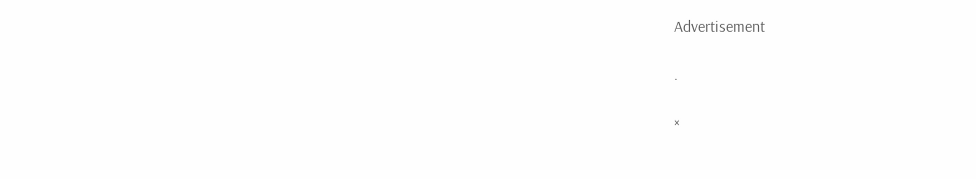Advertisement

.

×